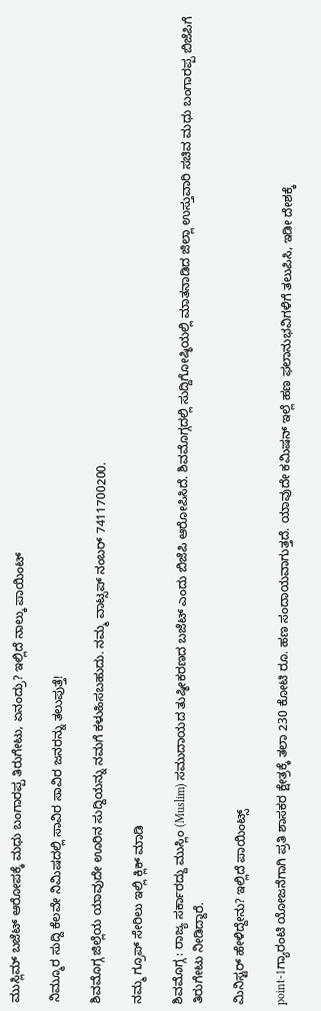ಮುಸ್ಲಿಮ್‌ ಬಜೆಟ್‌ ಆರೋಪಕ್ಕೆ ಮಧು ಬಂಗಾರಪ್ಪ ತಿರುಗೇಟು, ಏನಂದ್ರು? ಇಲ್ಲಿದೆ ನಾಲ್ಕು ಪಾಯಿಂಟ್‌

ನಿಮ್ಮೂರ ಸುದ್ದಿ ಕೆಲವೇ ನಿಮಿಷದಲ್ಲಿ ಸಾವಿರ ಸಾವಿರ ಜನರನ್ನು ತಲುಪುತ್ತೆ!

ಶಿವಮೊಗ್ಗ ಜಿಲ್ಲೆಯ ಯಾವುದೇ ಊರಿನ ಸುದ್ದಿಯನ್ನು ನಮಗೆ ಕಳುಹಿಸಬಹುದು. ನಮ್ಮ ವಾಟ್ಸಪ್‌ ನಂಬರ್ 7411700200.

ನಮ್ಮ ಗ್ರೂಪ್‌ ಸೇರಿಲು ಇಲ್ಲಿ ಕ್ಲಿಕ್‌ ಮಾಡಿ

ಶಿವಮೊಗ್ಗ : ರಾಜ್ಯ ಸರ್ಕಾರದ್ದು ಮುಸ್ಲಿಂ (Muslim) ಸಮುದಾಯದ ತುಷ್ಠೀಕರಣದ ಬಜೆಟ್‌ ಎಂದು ಬಿಜೆಪಿ ಆರೋಪಿಸಿದೆ. ಶಿವಮೊಗ್ಗದಲ್ಲಿ ಸುದ್ದಿಗೋಷ್ಠಿಯಲ್ಲಿ ಮಾತನಾಡಿದ ಜಿಲ್ಲಾ ಉಸ್ತುವಾರಿ ಸಚಿವ ಮಧು ಬಂಗಾರಪ್ಪ ಬಿಜೆಪಿಗೆ ತಿರುಗೇಟು ನೀಡಿದ್ದಾರೆ.

ಮಿನಿಸ್ಟರ್‌ ಹೇಳಿದ್ದೇನು? ಇಲ್ಲಿದೆ ಪಾಯಿಂಟ್ಸ್‌

point-1ಗ್ಯಾರಂಟಿ ಯೋಜನೆಗಾಗಿ ಪ್ರತಿ ಶಾಸಕರ ಕ್ಷೇತ್ರಕ್ಕೆ ತಲಾ 230 ಕೋಟಿ ರೂ. ಹಣ ಸಂದಾಯವಾಗುತ್ತದೆ. ಯಾವುದೇ ಕಮಿಷನ್‌ ಇಲ್ಲೆ ಹಣ ಫಲಾನುಭವಿಗಳಿಗೆ ತಲುಪಿಸಿ, ಇಡೀ ದೇಶಕ್ಕೆ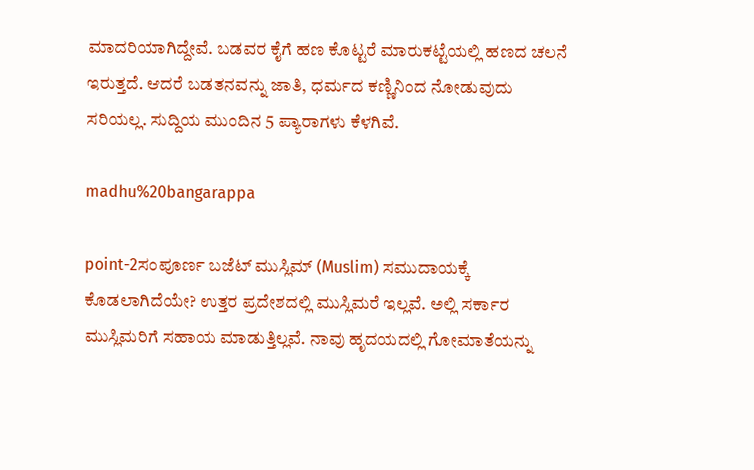ಮಾದರಿಯಾಗಿದ್ದೇವೆ. ಬಡವರ ಕೈಗೆ ಹಣ ಕೊಟ್ಟರೆ ಮಾರುಕಟ್ಟೆಯಲ್ಲಿ ಹಣದ ಚಲನೆ ಇರುತ್ತದೆ. ಆದರೆ ಬಡತನವನ್ನು ಜಾತಿ, ಧರ್ಮದ ಕಣ್ಣಿನಿಂದ ನೋಡುವುದು ಸರಿಯಲ್ಲ. ಸುದ್ದಿಯ ಮುಂದಿನ 5 ಪ್ಯಾರಾಗಳು ಕೆಳಗಿವೆ.

madhu%20bangarappa

point-2ಸಂಪೂರ್ಣ ಬಜೆಟ್‌ ಮುಸ್ಲಿಮ್‌ (Muslim) ಸಮುದಾಯಕ್ಕೆ ಕೊಡಲಾಗಿದೆಯೇ? ಉತ್ತರ ಪ್ರದೇಶದಲ್ಲಿ ಮುಸ್ಲಿಮರೆ ಇಲ್ಲವೆ. ಅಲ್ಲಿ ಸರ್ಕಾರ ಮುಸ್ಲಿಮರಿಗೆ ಸಹಾಯ ಮಾಡುತ್ತಿಲ್ಲವೆ. ನಾವು ಹೃದಯದಲ್ಲಿ ಗೋಮಾತೆಯನ್ನು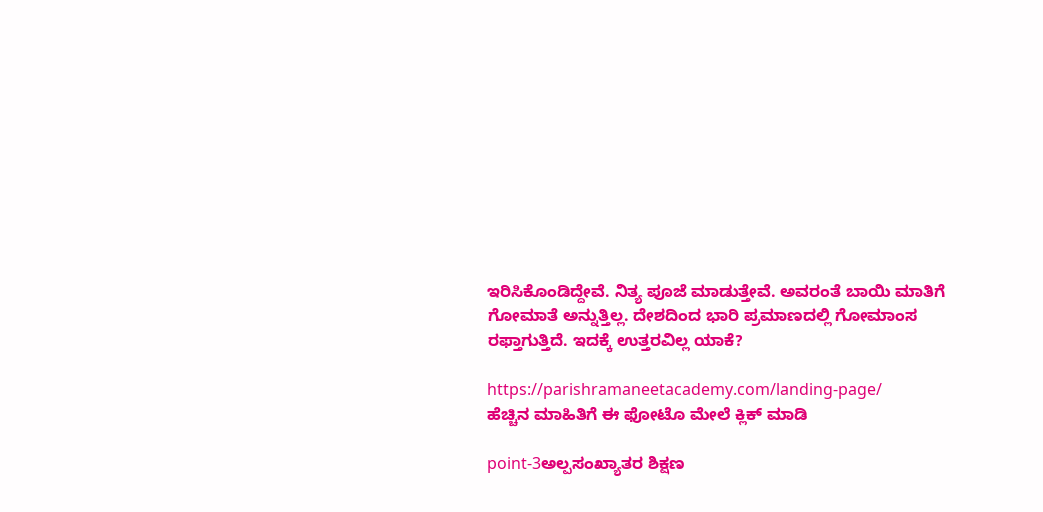ಇರಿಸಿಕೊಂಡಿದ್ದೇವೆ. ನಿತ್ಯ ಪೂಜೆ ಮಾಡುತ್ತೇವೆ. ಅವರಂತೆ ಬಾಯಿ ಮಾತಿಗೆ ಗೋಮಾತೆ ಅನ್ನುತ್ತಿಲ್ಲ. ದೇಶದಿಂದ ಭಾರಿ ಪ್ರಮಾಣದಲ್ಲಿ ಗೋಮಾಂಸ ರಫ್ತಾಗುತ್ತಿದೆ. ಇದಕ್ಕೆ ಉತ್ತರವಿಲ್ಲ ಯಾಕೆ?

https://parishramaneetacademy.com/landing-page/
ಹೆಚ್ಚಿನ ಮಾಹಿತಿಗೆ ಈ ಫೋಟೊ ಮೇಲೆ ಕ್ಲಿಕ್‌ ಮಾಡಿ

point-3ಅಲ್ಪಸಂಖ್ಯಾತರ ಶಿಕ್ಷಣ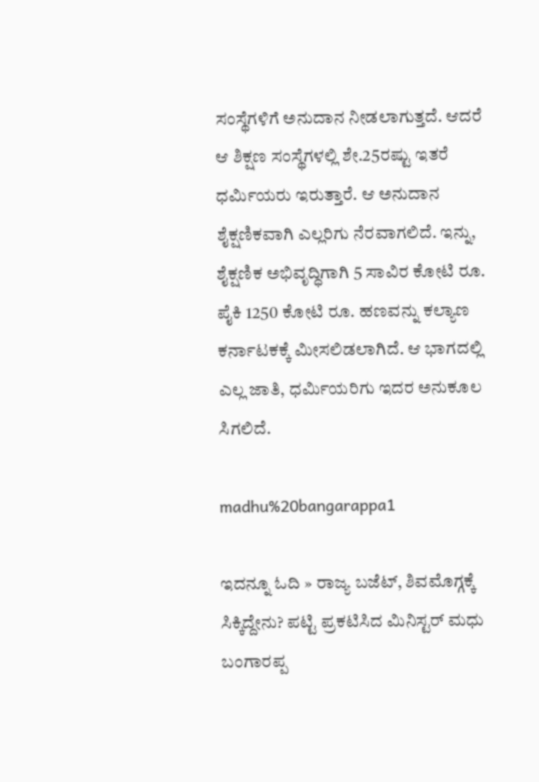ಸಂಸ್ಥೆಗಳಿಗೆ ಅನುದಾನ ನೀಡಲಾಗುತ್ತದೆ. ಆದರೆ ಆ ಶಿಕ್ಷಣ ಸಂಸ್ಥೆಗಳಲ್ಲಿ ಶೇ.25ರಷ್ಟು ಇತರೆ ಧರ್ಮಿಯರು ಇರುತ್ತಾರೆ. ಆ ಅನುದಾನ ಶೈಕ್ಷಣಿಕವಾಗಿ ಎಲ್ಲರಿಗು ನೆರವಾಗಲಿದೆ. ಇನ್ನು, ಶೈಕ್ಷಣಿಕ ಅಭಿವೃದ್ಧಿಗಾಗಿ 5 ಸಾವಿರ ಕೋಟಿ ರೂ. ಪೈಕಿ 1250 ಕೋಟಿ ರೂ. ಹಣವನ್ನು ಕಲ್ಯಾಣ ಕರ್ನಾಟಕಕ್ಕೆ ಮೀಸಲಿಡಲಾಗಿದೆ. ಆ ಭಾಗದಲ್ಲಿ ಎಲ್ಲ ಜಾತಿ, ಧರ್ಮಿಯರಿಗು ಇದರ ಅನುಕೂಲ ಸಿಗಲಿದೆ.

madhu%20bangarappa1

ಇದನ್ನೂ ಓದಿ » ರಾಜ್ಯ ಬಜೆಟ್‌, ಶಿವಮೊಗ್ಗಕ್ಕೆ ಸಿಕ್ಕಿದ್ದೇನು? ಪಟ್ಟಿ ಪ್ರಕಟಿಸಿದ ಮಿನಿಸ್ಟರ್‌ ಮಧು ಬಂಗಾರಪ್ಪ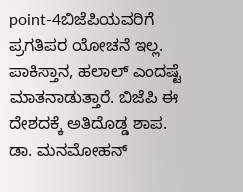point-4ಬಿಜೆಪಿಯವರಿಗೆ ಪ್ರಗತಿಪರ ಯೋಚನೆ ಇಲ್ಲ. ಪಾಕಿಸ್ತಾನ, ಹಲಾಲ್‌ ಎಂದಷ್ಟೆ ಮಾತನಾಡುತ್ತಾರೆ. ಬಿಜೆಪಿ ಈ ದೇಶದಕ್ಕೆ ಅತಿದೊಡ್ಡ ಶಾಪ. ಡಾ. ಮನಮೋಹನ್‌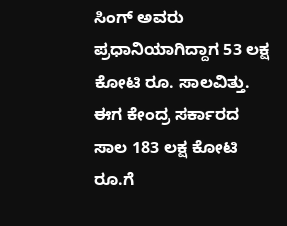ಸಿಂಗ್‌ ಅವರು ಪ್ರಧಾನಿಯಾಗಿದ್ದಾಗ 53 ಲಕ್ಷ ಕೋಟಿ ರೂ. ಸಾಲವಿತ್ತು. ಈಗ ಕೇಂದ್ರ ಸರ್ಕಾರದ ಸಾಲ 183 ಲಕ್ಷ ಕೋಟಿ ರೂ.ಗೆ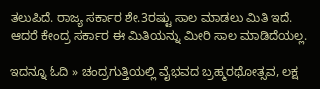ತಲುಪಿದೆ. ರಾಜ್ಯ ಸರ್ಕಾರ ಶೇ.3ರಷ್ಟು ಸಾಲ ಮಾಡಲು ಮಿತಿ ಇದೆ. ಆದರೆ ಕೇಂದ್ರ ಸರ್ಕಾರ ಈ ಮಿತಿಯನ್ನು ಮೀರಿ ಸಾಲ ಮಾಡಿದೆಯಲ್ಲ.

ಇದನ್ನೂ ಓದಿ » ಚಂದ್ರಗುತ್ತಿಯಲ್ಲಿ ವೈಭವದ ಬ್ರಹ್ಮರಥೋತ್ಸವ, ಲಕ್ಷ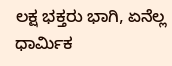ಲಕ್ಷ ಭಕ್ತರು ಭಾಗಿ, ಏನೆಲ್ಲ ಧಾರ್ಮಿಕ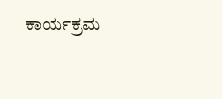ಕಾರ್ಯಕ್ರಮ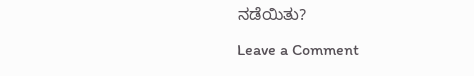ನಡೆಯಿತು?

Leave a Comment